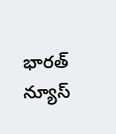భారత్ న్యూస్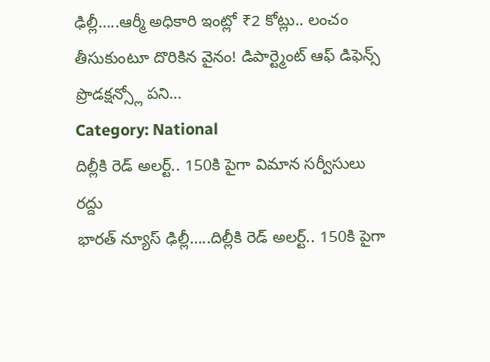ఢిల్లీ…..ఆర్మీ అధికారి ఇంట్లో ₹2 కోట్లు.. లంచం తీసుకుంటూ దొరికిన వైనం! డిపార్ట్మెంట్ ఆఫ్ డిఫెన్స్ ప్రొడక్షన్స్లో పని…
Category: National
దిల్లీకి రెడ్ అలర్ట్.. 150కి పైగా విమాన సర్వీసులు రద్దు
భారత్ న్యూస్ ఢిల్లీ…..దిల్లీకి రెడ్ అలర్ట్.. 150కి పైగా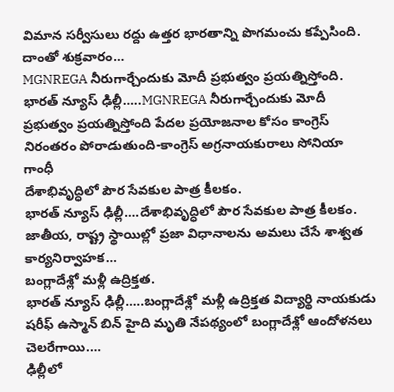విమాన సర్వీసులు రద్దు ఉత్తర భారతాన్ని పొగమంచు కప్పేసింది. దాంతో శుక్రవారం…
MGNREGA నీరుగార్చేందుకు మోదీ ప్రభుత్వం ప్రయత్నిస్తోంది.
భారత్ న్యూస్ ఢిల్లీ…..MGNREGA నీరుగార్చేందుకు మోదీ ప్రభుత్వం ప్రయత్నిస్తోంది పేదల ప్రయోజనాల కోసం కాంగ్రెస్ నిరంతరం పోరాడుతుంది-కాంగ్రెస్ అగ్రనాయకురాలు సోనియా గాంధీ
దేశాభివృద్ధిలో పౌర సేవకుల పాత్ర కీలకం.
భారత్ న్యూస్ ఢిల్లీ….దేశాభివృద్ధిలో పౌర సేవకుల పాత్ర కీలకం. జాతీయ, రాష్ట్ర స్థాయిల్లో ప్రజా విధానాలను అమలు చేసే శాశ్వత కార్యనిర్వాహక…
బంగ్లాదేశ్లో మళ్లీ ఉద్రిక్తత.
భారత్ న్యూస్ ఢిల్లీ…..బంగ్లాదేశ్లో మళ్లీ ఉద్రిక్తత విద్యార్థి నాయకుడు షరీఫ్ ఉస్మాన్ బిన్ హైది మృతి నేపథ్యంలో బంగ్లాదేశ్లో ఆందోళనలు చెలరేగాయి.…
ఢిల్లీలో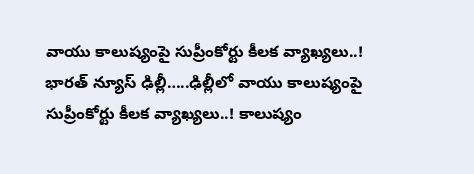వాయు కాలుష్యంపై సుప్రీంకోర్టు కీలక వ్యాఖ్యలు..!
భారత్ న్యూస్ ఢిల్లీ…..ఢిల్లీలో వాయు కాలుష్యంపై సుప్రీంకోర్టు కీలక వ్యాఖ్యలు..! కాలుష్యం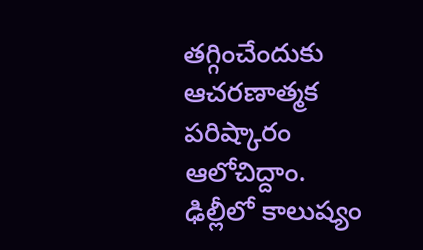తగ్గించేందుకు ఆచరణాత్మక పరిష్కారం ఆలోచిద్దాం. ఢిల్లీలో కాలుష్యం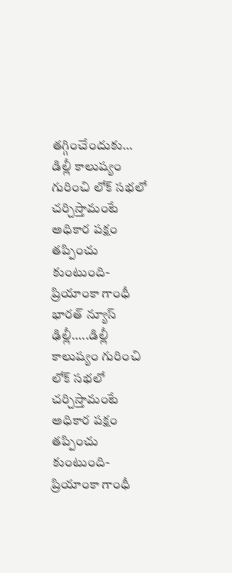తగ్గించేందుకు…
డిల్లీ కాలుష్యం గురించి లోక్ సభలో చర్చిస్తామంటే అధికార పక్షం తప్పించు కుంటుంది-ప్రియాంకా గాంధీ
భారత్ న్యూస్ ఢిల్లీ…..డిల్లీ కాలుష్యం గురించి లోక్ సభలో చర్చిస్తామంటే అధికార పక్షం తప్పించు కుంటుంది-ప్రియాంకా గాంధీ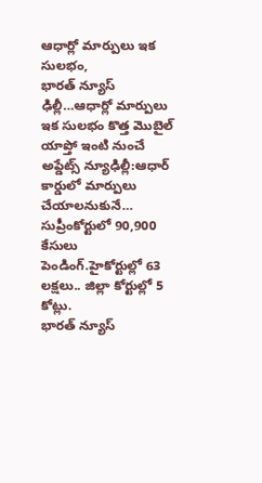ఆధార్లో మార్పులు ఇక సులభం,
భారత్ న్యూస్ ఢిల్లీ…ఆధార్లో మార్పులు ఇక సులభం కొత్త మొబైల్ యాప్తో ఇంటి నుంచే అప్డేట్స్ న్యూఢిల్లీ:ఆధార్ కార్డులో మార్పులు చేయాలనుకునే…
సుప్రీంకోర్టులో 90,900 కేసులు పెండింగ్.హైకోర్టుల్లో 63 లక్షలు.. జిల్లా కోర్టుల్లో 5 కోట్లు.
భారత్ న్యూస్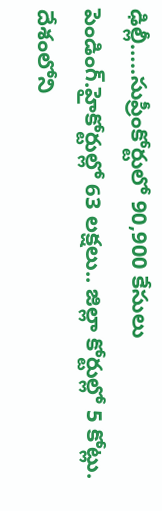ఢిల్లీ…..సుప్రీంకోర్టులో 90,900 కేసులు పెండింగ్.హైకోర్టుల్లో 63 లక్షలు.. జిల్లా కోర్టుల్లో 5 కోట్లు. దేశంలోని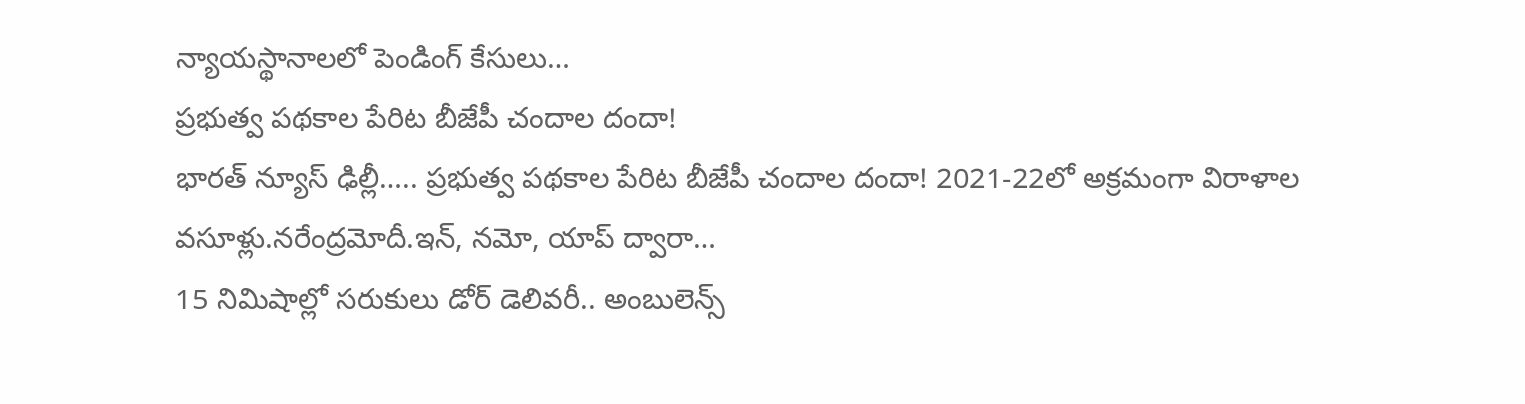న్యాయస్థానాలలో పెండింగ్ కేసులు…
ప్రభుత్వ పథకాల పేరిట బీజేపీ చందాల దందా!
భారత్ న్యూస్ ఢిల్లీ….. ప్రభుత్వ పథకాల పేరిట బీజేపీ చందాల దందా! 2021-22లో అక్రమంగా విరాళాల వసూళ్లు.నరేంద్రమోదీ.ఇన్, నమో, యాప్ ద్వారా…
15 నిమిషాల్లో సరుకులు డోర్ డెలివరీ.. అంబులెన్స్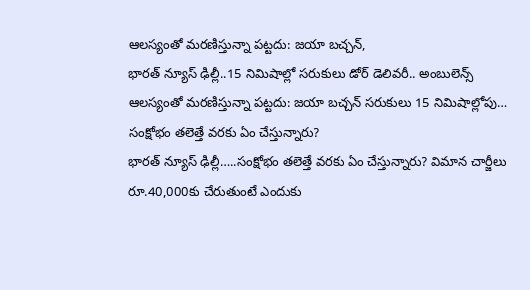ఆలస్యంతో మరణిస్తున్నా పట్టదు: జయా బచ్చన్,
భారత్ న్యూస్ ఢిల్లీ..15 నిమిషాల్లో సరుకులు డోర్ డెలివరీ.. అంబులెన్స్ ఆలస్యంతో మరణిస్తున్నా పట్టదు: జయా బచ్చన్ సరుకులు 15 నిమిషాల్లోపు…
సంక్షోభం తలెత్తే వరకు ఏం చేస్తున్నారు?
భారత్ న్యూస్ ఢిల్లీ…..సంక్షోభం తలెత్తే వరకు ఏం చేస్తున్నారు? విమాన చార్జీలు రూ.40,000కు చేరుతుంటే ఎందుకు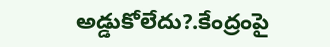అడ్డుకోలేదు?.కేంద్రంపై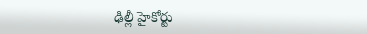ఢిల్లీ హైకోర్టు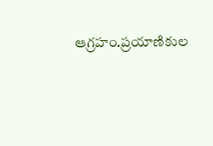ఆగ్రహం.ప్రయాణికుల